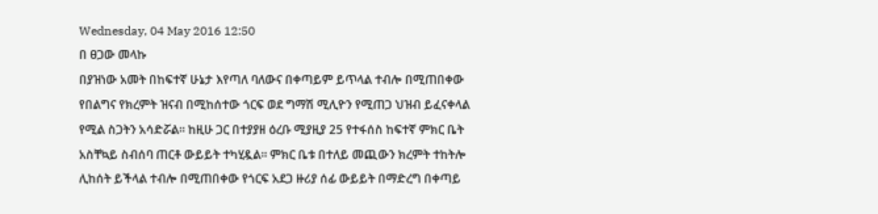Wednesday, 04 May 2016 12:50
በ ፀጋው መላኩ
በያዝነው አመት በከፍተኛ ሁኔታ እየጣለ ባለውና በቀጣይም ይጥላል ተብሎ በሚጠበቀው የበልግና የክረምት ዝናብ በሚከሰተው ጎርፍ ወደ ግማሽ ሚሊዮን የሚጠጋ ህዝብ ይፈናቀላል የሚል ስጋትን አሳድሯል። ከዚሁ ጋር በተያያዘ ዕረቡ ሚያዚያ 25 የተፋሰስ ከፍተኛ ምክር ቤት አስቸኳይ ስብሰባ ጠርቶ ውይይት ተካሂዷል። ምክር ቤቱ በተለይ መጪውን ክረምት ተከትሎ ሊከሰት ይችላል ተብሎ በሚጠበቀው የጎርፍ አደጋ ዙሪያ ሰፊ ውይይት በማድረግ በቀጣይ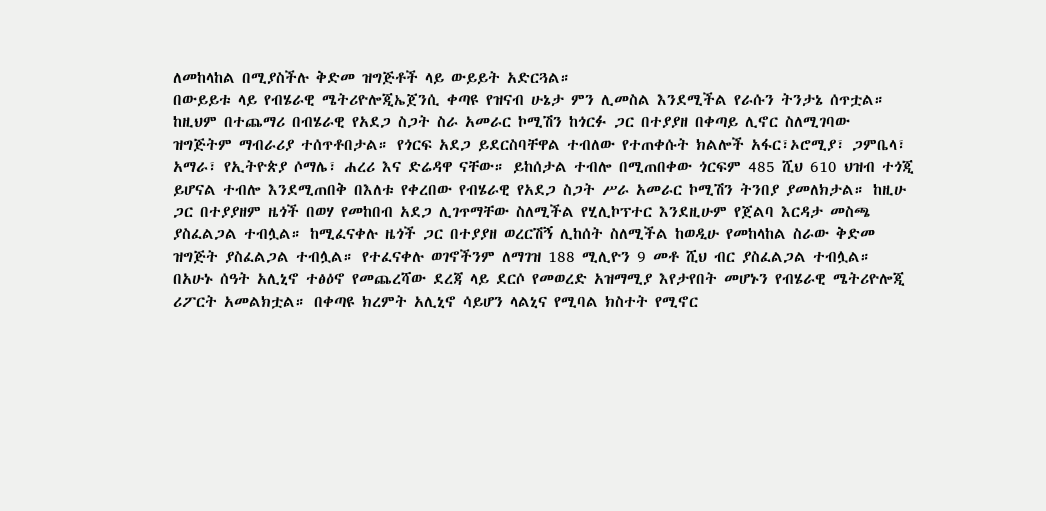ለመከላከል በሚያስችሉ ቅድመ ዝግጅቶች ላይ ውይይት አድርጓል።
በውይይቱ ላይ የብሄራዊ ሜትሪዮሎጂኤጀንሲ ቀጣዩ የዝናብ ሁኔታ ምን ሊመስል እንደሚችል የራሱን ትንታኔ ሰጥቷል። ከዚህም በተጨማሪ በብሄራዊ የአደጋ ስጋት ስራ አመራር ኮሚሽን ከጎርፉ ጋር በተያያዘ በቀጣይ ሊኖር ስለሚገባው ዝግጅትም ማብራሪያ ተሰጥቶበታል። የጎርፍ አደጋ ይደርስባቸዋል ተብለው የተጠቀሱት ክልሎች አፋር፣ኦሮሚያ፣ ጋምቤላ፣ አማራ፣ የኢትዮጵያ ሶማሌ፣ ሐረሪ እና ድሬዳዋ ናቸው። ይከሰታል ተብሎ በሚጠበቀው ጎርፍም 485 ሺህ 610 ህዝብ ተጎጂ ይሆናል ተብሎ እንደሚጠበቅ በእለቱ የቀረበው የብሄራዊ የአደጋ ስጋት ሥራ አመራር ኮሚሽን ትንበያ ያመለክታል። ከዚሁ ጋር በተያያዘም ዜጎች በወሃ የመከበብ አደጋ ሊገጥማቸው ስለሚችል የሂሊኮፕተር እንደዚሁም የጀልባ እርዳታ መስጫ ያስፈልጋል ተብሏል። ከሚፈናቀሉ ዜጎች ጋር በተያያዘ ወረርሽኝ ሊከሰት ስለሚችል ከወዲሁ የመከላከል ስራው ቅድመ ዝግጅት ያስፈልጋል ተብሏል። የተፈናቀሉ ወገኖችንም ለማገዝ 188 ሚሊዮን 9 መቶ ሺህ ብር ያስፈልጋል ተብሏል። በአሁኑ ሰዓት አሊኒኖ ተፅዕኖ የመጨረሻው ደረጃ ላይ ደርሶ የመወረድ አዝማሚያ እየታየበት መሆኑን የብሄራዊ ሜትሪዮሎጂ ሪፖርት አመልክቷል። በቀጣዩ ክረምት አሊኒኖ ሳይሆን ላልኒና የሚባል ክስተት የሚኖር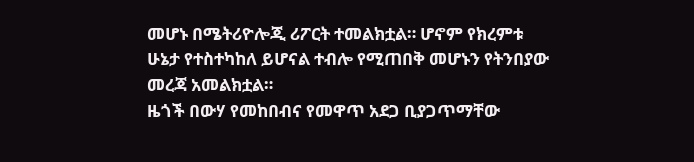መሆኑ በሜትሪዮሎጂ ሪፖርት ተመልክቷል። ሆኖም የክረምቱ ሁኔታ የተስተካከለ ይሆናል ተብሎ የሚጠበቅ መሆኑን የትንበያው መረጃ አመልክቷል።
ዜጎች በውሃ የመከበብና የመዋጥ አደጋ ቢያጋጥማቸው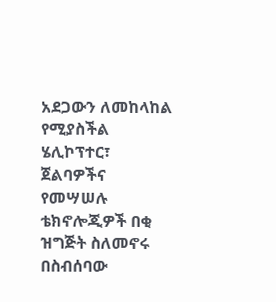አደጋውን ለመከላከል የሚያስችል ሄሊኮፕተር፣ ጀልባዎችና የመሣሠሉ ቴክኖሎጂዎች በቂ ዝግጅት ስለመኖሩ በስብሰባው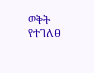ወቅት የተገለፀ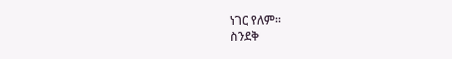ነገር የለም።
ስንደቅ